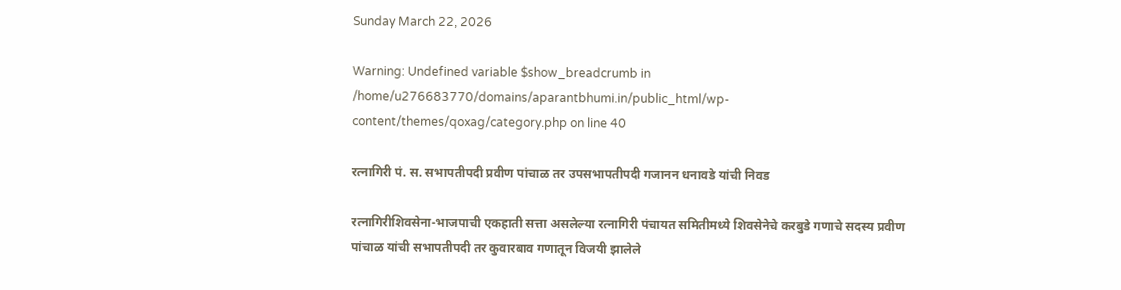Sunday March 22, 2026

Warning: Undefined variable $show_breadcrumb in /home/u276683770/domains/aparantbhumi.in/public_html/wp-content/themes/qoxag/category.php on line 40

रत्नागिरी पं. स. सभापतीपदी प्रवीण पांचाळ तर उपसभापतीपदी गजानन धनावडे यांची निवड

रत्नागिरीशिवसेना-भाजपाची एकहाती सत्ता असलेल्या रत्नागिरी पंचायत समितीमध्ये शिवसेनेचे करबुडे गणाचे सदस्य प्रवीण पांचाळ यांची सभापतीपदी तर कुवारबाव गणातून विजयी झालेले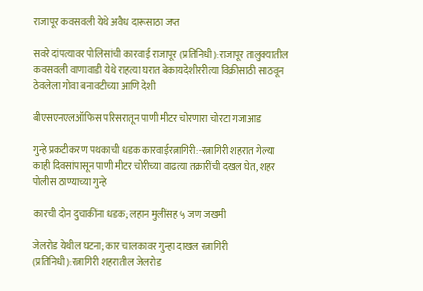राजापूर कवसवली येथे अवैध दारूसाठा जप्त

सवरे दांपत्यावर पोलिसांची कारवाई राजापूर (प्रतिनिधी):राजापूर तालुक्यातील कवसवली वाणावाडी येथे राहत्या घरात बेकायदेशीररीत्या विक्रीसाठी साठवून ठेवलेला गोवा बनावटीच्या आणि देशी

बीएसएनएलऑफिस परिसरातून पाणी मीटर चोरणारा चोरटा गजाआड

गुन्हे प्रकटीकरण पथकाची धडक कारवाईरत्नागिरी:-रत्नागिरी शहरात गेल्या काही दिवसांपासून पाणी मीटर चोरीच्या वाढत्या तक्रारींची दखल घेत, शहर पोलीस ठाण्याच्या गुन्हे

कारची दोन दुचाकींना धडक; लहान मुलींसह ५ जण जखमी

जेलरोड येथील घटना; कार चालकावर गुन्हा दाखल रत्नागिरी (प्रतिनिधी):रत्नागिरी शहरातील जेलरोड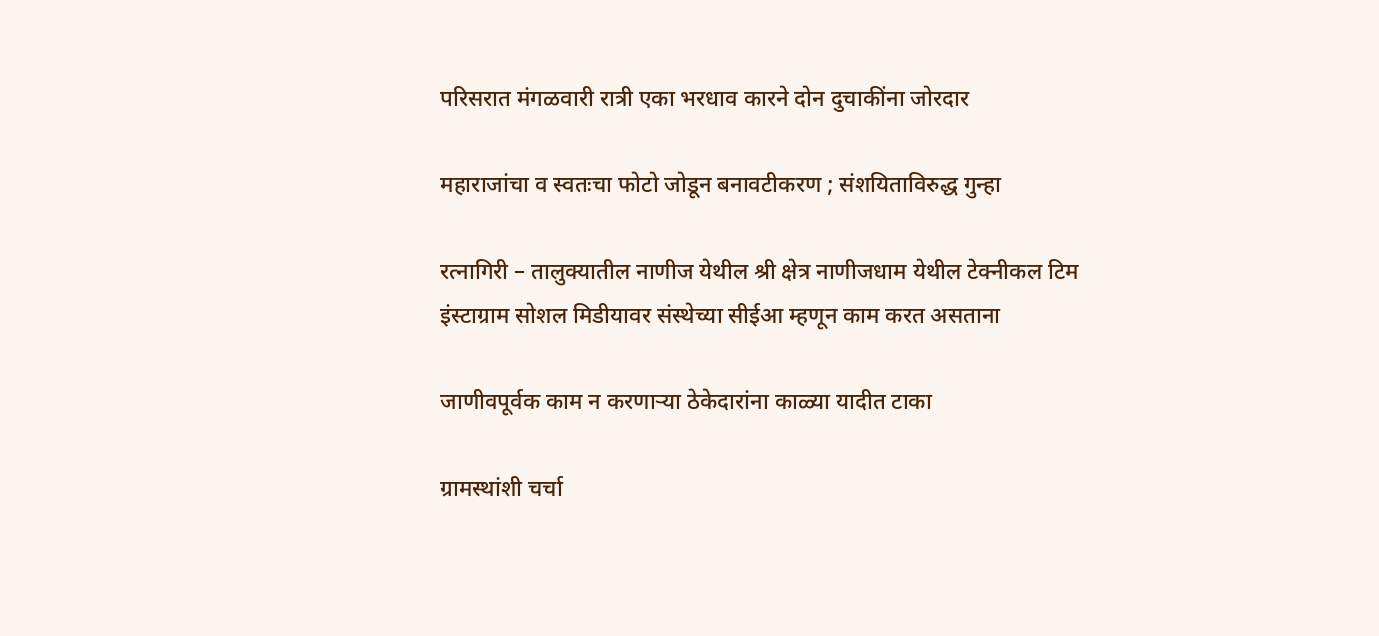परिसरात मंगळवारी रात्री एका भरधाव कारने दोन दुचाकींना जोरदार

महाराजांचा व स्वतःचा फोटो जोडून बनावटीकरण ; संशयिताविरुद्ध गुन्हा

रत्नागिरी – तालुक्यातील नाणीज येथील श्री क्षेत्र नाणीजधाम येथील टेक्नीकल टिम इंस्टाग्राम सोशल मिडीयावर संस्थेच्या सीईआ म्हणून काम करत असताना

जाणीवपूर्वक काम न करणाऱ्या ठेकेदारांना काळ्या यादीत टाका

ग्रामस्थांशी चर्चा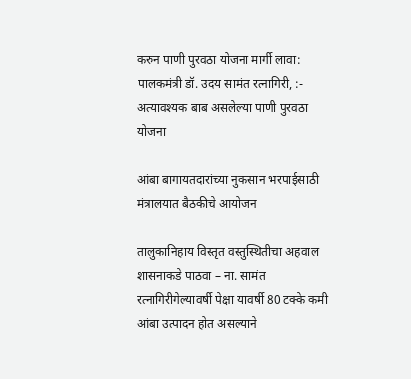करुन पाणी पुरवठा योजना मार्गी लावा: पालकमंत्री डॉ. उदय सामंत रत्नागिरी, :- अत्यावश्यक बाब असलेल्या पाणी पुरवठा योजना

आंबा बागायतदारांच्या नुकसान भरपाईसाठी मंत्रालयात बैठकीचे आयोजन

तालुकानिहाय विस्तृत वस्तुस्थितीचा अहवाल शासनाकडे पाठवा – ना. सामंत रत्नागिरीगेल्यावर्षी पेक्षा यावर्षी 80 टक्के कमी आंबा उत्पादन होत असल्याने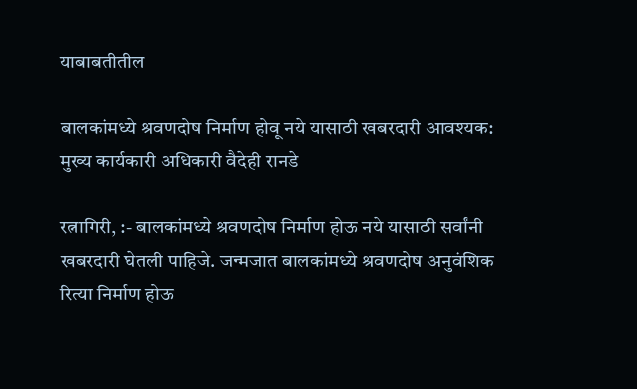याबाबतीतील

बालकांमध्ये श्रवणदोष निर्माण होवू नये यासाठी खबरदारी आवश्यक:  मुख्य कार्यकारी अधिकारी वैदेही रानडे

रत्नागिरी, :- बालकांमध्ये श्रवणदोष निर्माण होऊ नये यासाठी सर्वांनी खबरदारी घेतली पाहिजे. जन्मजात बालकांमध्ये श्रवणदोष अनुवंशिक रित्या निर्माण होऊ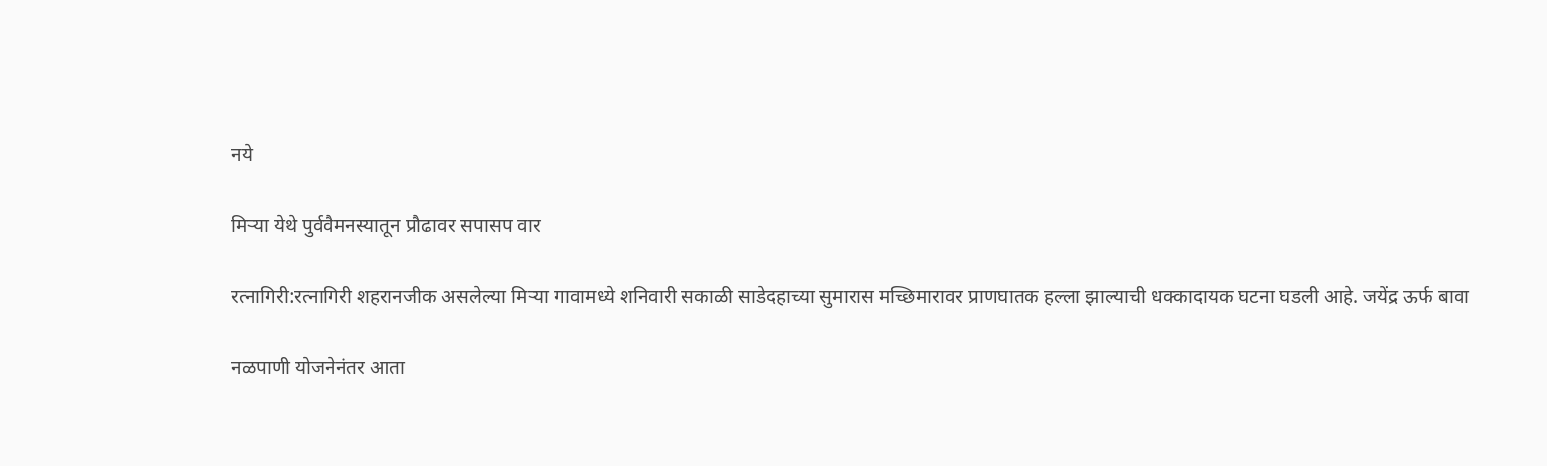नये

मिऱ्या येथे पुर्ववैमनस्यातून प्रौढावर सपासप वार

रत्नागिरी:रत्नागिरी शहरानजीक असलेल्या मिऱ्या गावामध्ये शनिवारी सकाळी साडेदहाच्या सुमारास मच्छिमारावर प्राणघातक हल्ला झाल्याची धक्कादायक घटना घडली आहे. जयेंद्र ऊर्फ बावा

नळपाणी योजनेनंतर आता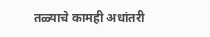तळ्याचे कामही अधांतरी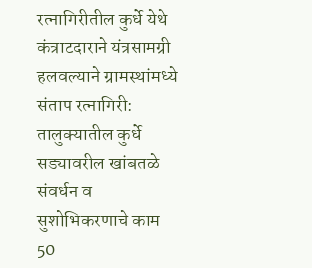रत्नागिरीतील कुर्धे येथे कंत्राटदाराने यंत्रसामग्री हलवल्याने ग्रामस्थांमध्ये संताप रत्नागिरी: तालुक्यातील कुर्धे सड्यावरील खांबतळे संवर्धन व सुशोभिकरणाचे काम 50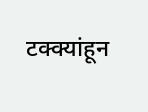टक्क्यांहून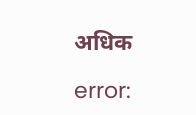अधिक

error: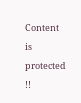Content is protected !!